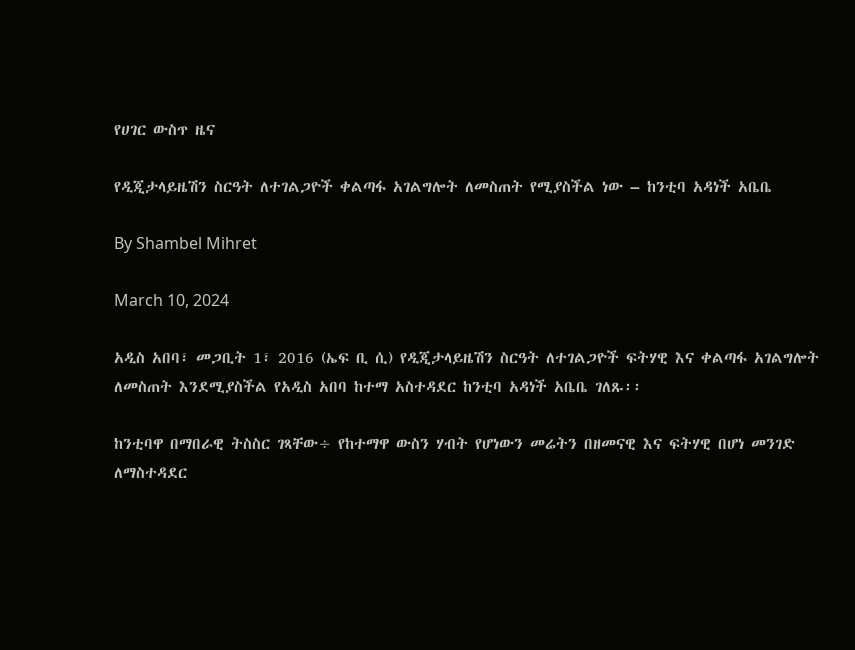የሀገር ውስጥ ዜና

የዲጂታላይዜሽን ስርዓት ለተገልጋዮች ቀልጣፋ አገልግሎት ለመስጠት የሚያስችል ነው – ከንቲባ አዳነች አቤቤ

By Shambel Mihret

March 10, 2024

አዲስ አበባ፣ መጋቢት 1፣ 2016 (ኤፍ ቢ ሲ) የዲጂታላይዜሽን ስርዓት ለተገልጋዮች ፍትሃዊ እና ቀልጣፋ አገልግሎት ለመስጠት እንደሚያስችል የአዲስ አበባ ከተማ አስተዳደር ከንቲባ አዳነች አቤቤ ገለጹ፡፡

ከንቲባዋ በማበራዊ ትስስር ገጻቸው÷ የከተማዋ ውስን ሃብት የሆነውን መሬትን በዘመናዊ እና ፍትሃዊ በሆነ መንገድ ለማስተዳደር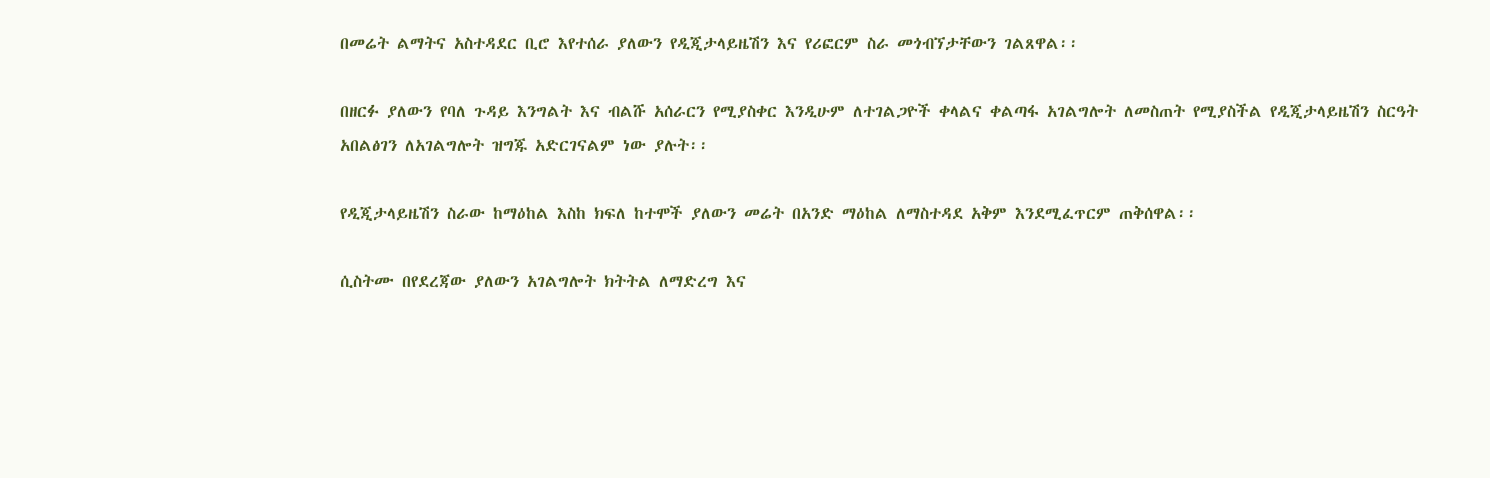በመሬት ልማትና አስተዳደር ቢሮ እየተሰራ ያለውን የዲጂታላይዜሽን እና የሪፎርም ስራ መጎብኘታቸውን ገልጸዋል፡፡

በዘርፉ ያለውን የባለ ጉዳይ እንግልት እና ብልሹ አሰራርን የሚያስቀር እንዲሁም ለተገልጋዮች ቀላልና ቀልጣፋ አገልግሎት ለመስጠት የሚያስችል የዲጂታላይዜሽን ስርዓት አበልፅገን ለአገልግሎት ዝግጁ አድርገናልም ነው ያሉት፡፡

የዲጂታላይዜሽን ስራው ከማዕከል እስከ ክፍለ ከተሞች ያለውን መሬት በአንድ ማዕከል ለማስተዳደ አቅም እንደሚፈጥርም ጠቅሰዋል፡፡

ሲስትሙ በየደረጃው ያለውን አገልግሎት ክትትል ለማድረግ እና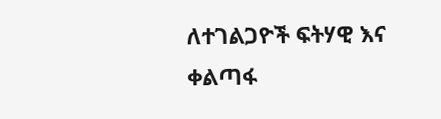ለተገልጋዮች ፍትሃዊ እና ቀልጣፋ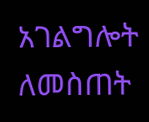አገልግሎት ለመስጠት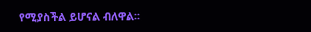የሚያስችል ይሆናል ብለዋል፡፡